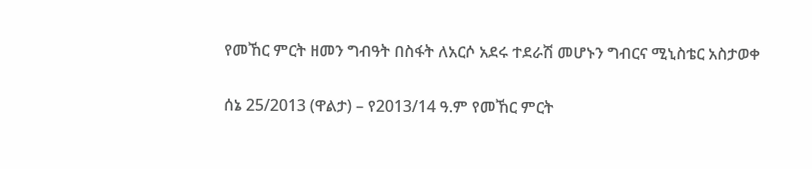የመኸር ምርት ዘመን ግብዓት በስፋት ለአርሶ አደሩ ተደራሽ መሆኑን ግብርና ሚኒስቴር አስታወቀ

ሰኔ 25/2013 (ዋልታ) – የ2013/14 ዓ.ም የመኸር ምርት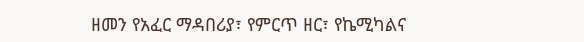ዘመን የአፈር ማዳበሪያ፣ የምርጥ ዘር፣ የኬሚካልና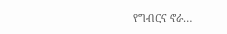የግብርና ኖራ…